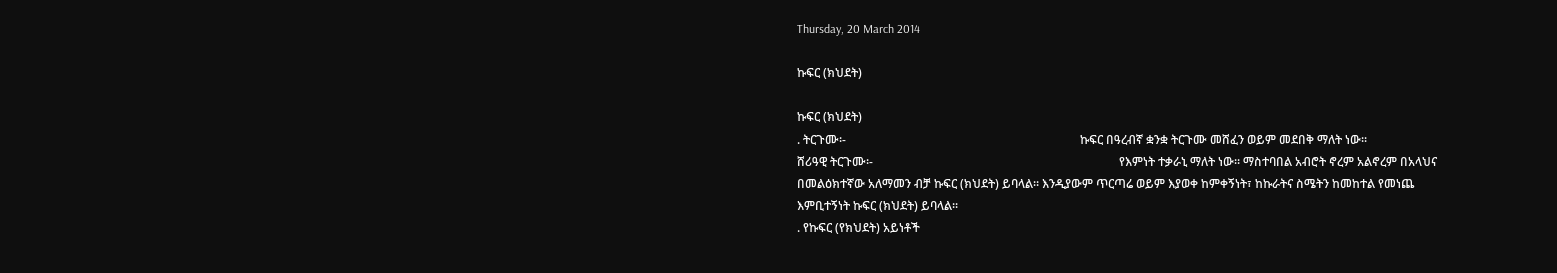Thursday, 20 March 2014

ኩፍር (ክህደት)

ኩፍር (ክህደት)
. ትርጉሙ፡-                                                                              ኩፍር በዓረብኛ ቋንቋ ትርጉሙ መሸፈን ወይም መደበቅ ማለት ነው፡፡
ሸሪዓዊ ትርጉሙ፡-                                                                                  የእምነት ተቃራኒ ማለት ነው፡፡ ማስተባበል አብሮት ኖረም አልኖረም በአላህና በመልዕክተኛው አለማመን ብቻ ኩፍር (ክህደት) ይባላል፡፡ እንዲያውም ጥርጣሬ ወይም እያወቀ ከምቀኝነት፣ ከኩራትና ስሜትን ከመከተል የመነጨ እምቢተኝነት ኩፍር (ክህደት) ይባላል፡፡
. የኩፍር (የክህደት) አይነቶች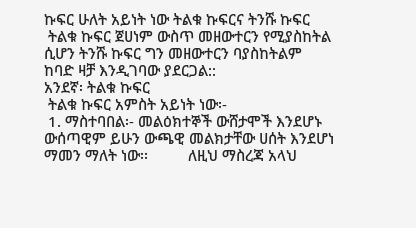ኩፍር ሁለት አይነት ነው ትልቁ ኩፍርና ትንሹ ኩፍር
 ትልቁ ኩፍር ጀሀነም ውስጥ መዘውተርን የሚያስከትል ሲሆን ትንሹ ኩፍር ግን መዘውተርን ባያስከትልም ከባድ ዛቻ እንዲገባው ያደርጋል::
አንደኛ፡ ትልቁ ኩፍር
 ትልቁ ኩፍር አምስት አይነት ነው፡-
 1. ማስተባበል፡- መልዕክተኞች ውሸታሞች እንደሆኑ ውሰጣዊም ይሁን ውጫዊ መልክታቸው ሀሰት እንደሆነ ማመን ማለት ነው፡፡          ለዚህ ማስረጃ አላህ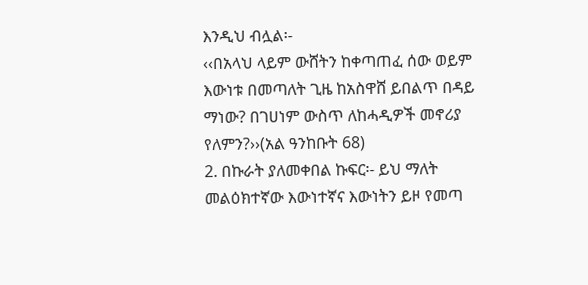እንዲህ ብሏል፡-
‹‹በአላህ ላይም ውሸትን ከቀጣጠፈ ሰው ወይም እውነቱ በመጣለት ጊዜ ከአስዋሸ ይበልጥ በዳይ ማነው? በገሀነም ውስጥ ለከሓዲዎች መኖሪያ የለምን?››(አል ዓንከቡት 68)
2. በኩራት ያለመቀበል ኩፍር፡- ይህ ማለት መልዕክተኛው እውነተኛና እውነትን ይዞ የመጣ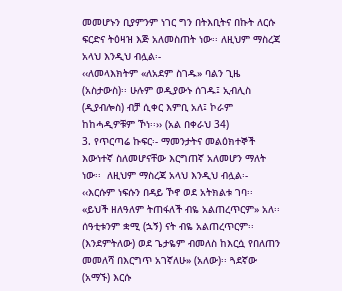መመሆኑን ቢያምንም ነገር ግን በትእቢትና በኩት ለርሱ ፍርድና ትዕዛዝ እጅ አለመስጠት ነው፡፡ ለዚህም ማስረጃ አላህ እንዲህ ብሏል፡-
‹‹ለመላእክትም «ለአደም ስገዱ» ባልን ጊዜ (አስታውስ)፡፡ ሁሉም ወዲያውኑ ሰገዱ፤ ኢብሊስ (ዲያብሎስ) ብቻ ሲቀር እምቢ አለ፤ ኮራም ከከሓዲዎቹም ኾነ፡፡›› (አል በቀራህ 34)
3. የጥርጣሬ ኩፍር፡- ማመንታትና መልዕክተኞች እውነተኛ ስለመሆናቸው እርግጠኛ አለመሆን ማለት ነው፡፡  ለዚህም ማስረጃ አላህ እንዲህ ብሏል፡-
‹‹እርሱም ነፍሱን በዳይ ኾኖ ወደ አትክልቱ ገባ፡፡ «ይህች ዘለዓለም ትጠፋለች ብዬ አልጠረጥርም» አለ፡፡ ሰዓቲቱንም ቋሚ (ኋኝ) ናት ብዬ አልጠረጥርም፡፡ (እንደምትለው) ወደ ጌታዬም ብመለስ ከእርሷ የበለጠን መመለሻ በእርግጥ አገኛለሁ» (አለው)፡፡ ጓደኛው (አማኙ) እርሱ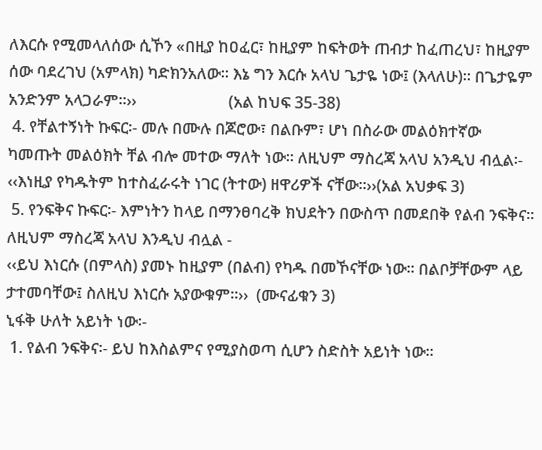ለእርሱ የሚመላለሰው ሲኾን «በዚያ ከዐፈር፣ ከዚያም ከፍትወት ጠብታ ከፈጠረህ፣ ከዚያም ሰው ባደረገህ (አምላክ) ካድክንአለው፡፡ እኔ ግን እርሱ አላህ ጌታዬ ነው፤ (እላለሁ)፡፡ በጌታዬም አንድንም አላጋራም፡፡››                       (አል ከህፍ 35-38)
 4. የቸልተኝነት ኩፍር፡- መሉ በሙሉ በጆሮው፣ በልቡም፣ ሆነ በስራው መልዕክተኛው ካመጡት መልዕክት ቸል ብሎ መተው ማለት ነው፡፡ ለዚህም ማስረጃ አላህ አንዲህ ብሏል፡-
‹‹እነዚያ የካዱትም ከተስፈራሩት ነገር (ትተው) ዘዋሪዎች ናቸው፡፡››(አል አህቃፍ 3)
 5. የንፍቅና ኩፍር፡- እምነትን ከላይ በማንፀባረቅ ክህደትን በውስጥ በመደበቅ የልብ ንፍቅና፡፡                                                             ለዚህም ማስረጃ አላህ እንዲህ ብሏል -
‹‹ይህ እነርሱ (በምላስ) ያመኑ ከዚያም (በልብ) የካዱ በመኾናቸው ነው፡፡ በልቦቻቸውም ላይ ታተመባቸው፤ ስለዚህ እነርሱ አያውቁም፡፡››  (ሙናፊቁን 3)
ኒፋቅ ሁለት አይነት ነው፡-
 1. የልብ ንፍቅና፡- ይህ ከእስልምና የሚያስወጣ ሲሆን ስድስት አይነት ነው፡፡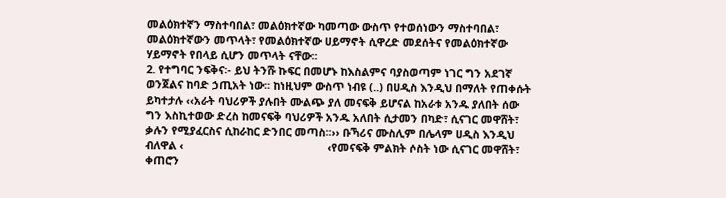መልዕክተኛን ማስተባበል፣ መልዕክተኛው ካመጣው ውስጥ የተወሰነውን ማስተባበል፣ መልዕክተኛውን መጥላት፣ የመልዕክተኛው ሀይማኖት ሲዋረድ መደሰትና የመልዕክተኛው ሃይማኖት የበላይ ሲሆን መጥላት ናቸው፡፡                                                                       2. የተግባር ንፍቅና፡- ይህ ትንሹ ኩፍር በመሆኑ ከእስልምና ባያስወጣም ነገር ግን አደገኛ ወንጀልና ከባድ ኃጢአት ነው፡፡ ከነዚህም ውስጥ ነብዩ (..) በሀዲስ እንዲህ በማለት የጠቀሱት ይካተታሉ ‹‹አራት ባህሪዎች ያሉበት ሙልጭ ያለ መናፍቅ ይሆናል ከአራቱ አንዱ ያለበት ሰው ግን እስኪተወው ድረስ ከመናፍቅ ባህሪዎች አንዱ አለበት ሲታመን በካድ፣ ሲናገር መዋሸት፣ ቃሉን የሚያፈርስና ሲከራከር ድንበር መጣስ፡፡›› ቡኻሪና ሙስሊም በሌላም ሀዲስ እንዲህ ብለዋል ‹                                                ‹የመናፍቅ ምልክት ሶስት ነው ሲናገር መዋሸት፣ ቀጠሮን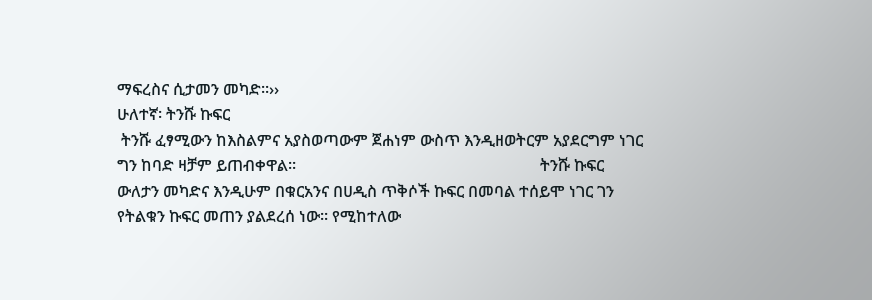ማፍረስና ሲታመን መካድ፡፡››
ሁለተኛ፡ ትንሹ ኩፍር
 ትንሹ ፈፃሚውን ከእስልምና አያስወጣውም ጀሐነም ውስጥ እንዲዘወትርም አያደርግም ነገር ግን ከባድ ዛቻም ይጠብቀዋል፡፡                                                             ትንሹ ኩፍር ውለታን መካድና እንዲሁም በቁርአንና በሀዲስ ጥቅሶች ኩፍር በመባል ተሰይሞ ነገር ገን የትልቁን ኩፍር መጠን ያልደረሰ ነው፡፡ የሚከተለው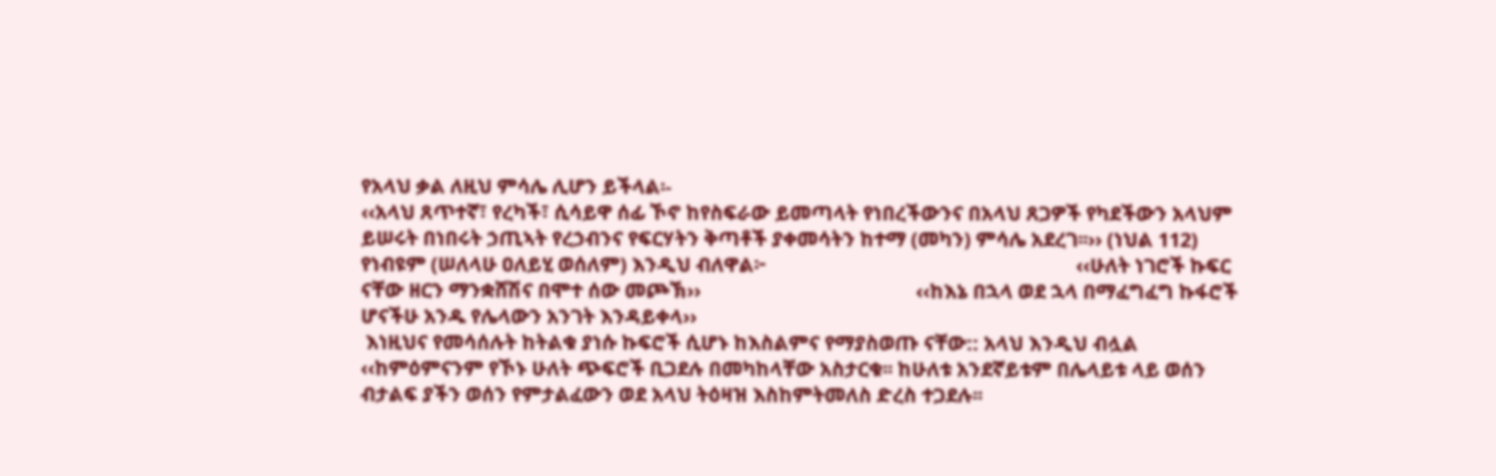የአላህ ቃል ለዚህ ምሳሌ ሊሆን ይችላል፡-
‹‹አላህ ጸጥተኛ፣ የረካች፣ ሲሳይዋ ሰፊ ኾኖ ከየስፍራው ይመጣላት የነበረችውንና በአላህ ጸጋዎች የካደችውን አላህም ይሠሩት በነበሩት ኃጢኣት የረኃብንና የፍርሃትን ቅጣቶች ያቀመሳትን ከተማ (መካን) ምሳሌ አደረገ፡፡›› (ነህል 112)
የነብዩም (ሠለላሁ ዐለይሂ ወሰለም) እንዲህ ብለዋል፦                                                              ‹‹ሁለት ነገሮች ኩፍር ናቸው ዘርን ማንቋሸሽና በሞተ ሰው መጮኽ››                                           ‹‹ከእኔ በኋላ ወደ ኋላ በማፈግፈግ ኩፋሮች ሆናችሁ አንዱ የሌላውን አንገት እንዳይቀላ››
 እነዚህና የመሳሰሉት ከትልቁ ያነሱ ኩፍሮች ሲሆኑ ከእስልምና የማያስወጡ ናቸው:: አላህ እንዲህ ብሏል
‹‹ከምዕምናንም የኾኑ ሁለት ጭፍሮች ቢጋደሉ በመካከላቸው አስታርቁ፡፡ ከሁለቱ አንደኛይቱም በሌላይቱ ላይ ወሰን ብታልፍ ያችን ወሰን የምታልፈውን ወደ አላህ ትዕዛዝ እስከምትመለስ ድረስ ተጋደሉ፡፡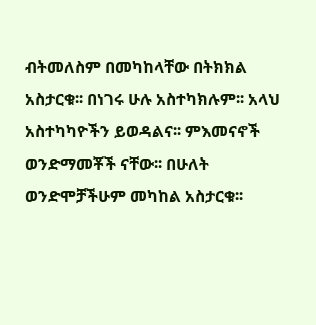ብትመለስም በመካከላቸው በትክክል አስታርቁ፡፡ በነገሩ ሁሉ አስተካክሉም፡፡ አላህ አስተካካዮችን ይወዳልና፡፡ ምእመናኖች ወንድማመቾች ናቸው፡፡ በሁለት ወንድሞቻችሁም መካከል አስታርቁ፡፡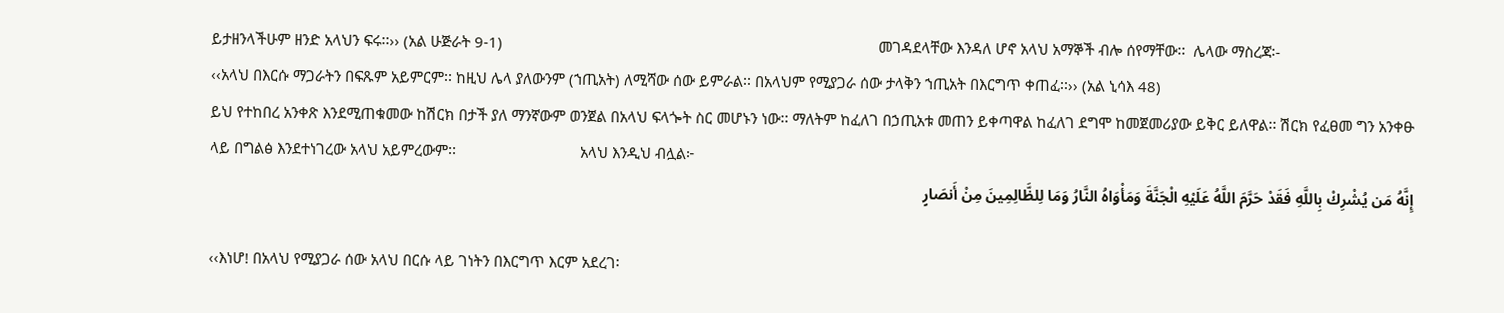ይታዘንላችሁም ዘንድ አላህን ፍሩ፡፡›› (አል ሁጅራት 9-1)                                                                                              መገዳደላቸው እንዳለ ሆኖ አላህ አማኞች ብሎ ሰየማቸው፡፡  ሌላው ማስረጃ፡-
‹‹አላህ በእርሱ ማጋራትን በፍጹም አይምርም፡፡ ከዚህ ሌላ ያለውንም (ኀጢአት) ለሚሻው ሰው ይምራል፡፡ በአላህም የሚያጋራ ሰው ታላቅን ኀጢአት በእርግጥ ቀጠፈ፡፡›› (አል ኒሳእ 48)
ይህ የተከበረ አንቀጽ እንደሚጠቁመው ከሽርክ በታች ያለ ማንኛውም ወንጀል በአላህ ፍላጐት ስር መሆኑን ነው፡፡ ማለትም ከፈለገ በኃጢአቱ መጠን ይቀጣዋል ከፈለገ ደግሞ ከመጀመሪያው ይቅር ይለዋል፡፡ ሽርክ የፈፀመ ግን አንቀፁ ላይ በግልፅ እንደተነገረው አላህ አይምረውም፡፡                               አላህ እንዲህ ብሏል፦
إِنَّهُ مَن يُشْرِكْ بِاللَّهِ فَقَدْ حَرَّمَ اللَّهُ عَلَيْهِ الْجَنَّةَ وَمَأْوَاهُ النَّارُ وَمَا لِلظَّالِمِينَ مِنْ أَنصَارٍ

‹‹እነሆ! በአላህ የሚያጋራ ሰው አላህ በርሱ ላይ ገነትን በእርግጥ እርም አደረገ፡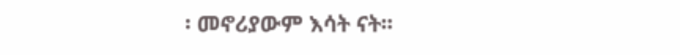፡ መኖሪያውም እሳት ናት፡፡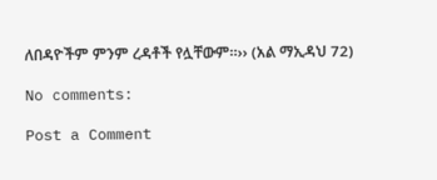ለበዳዮችም ምንም ረዳቶች የሏቸውም፡፡›› (አል ማኢዳህ 72)

No comments:

Post a Comment